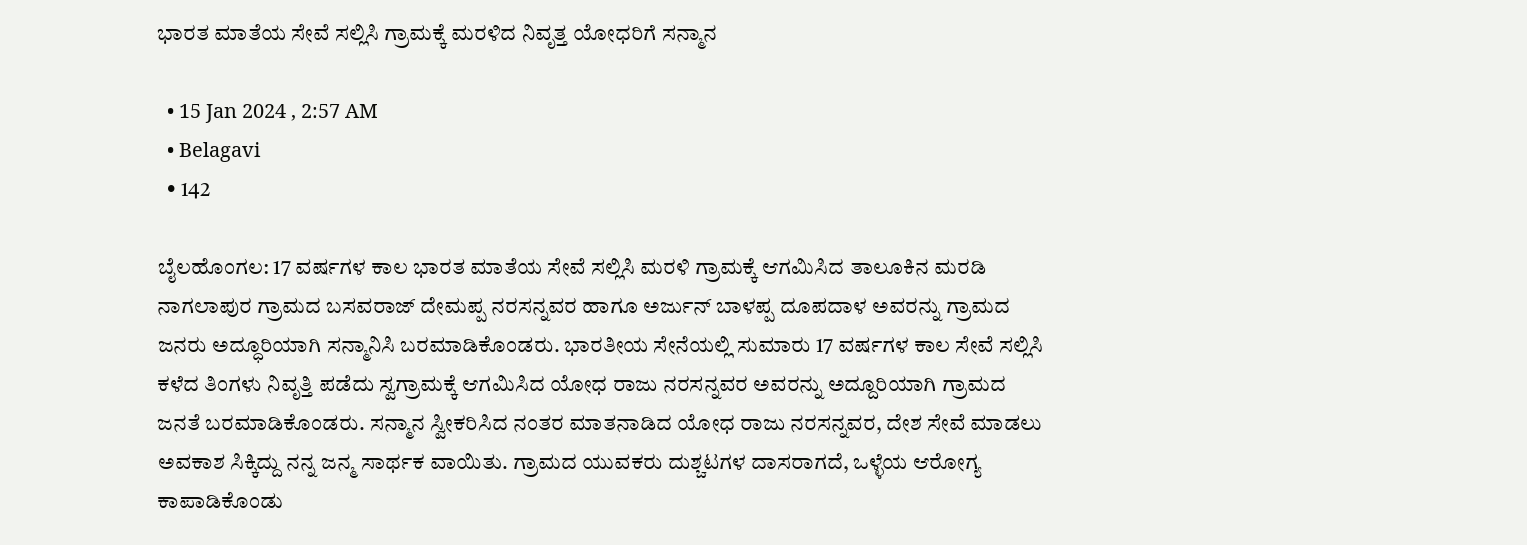ಭಾರತ ಮಾತೆಯ ಸೇವೆ ಸಲ್ಲಿಸಿ ಗ್ರಾಮಕ್ಕೆ ಮರಳಿದ ನಿವೃತ್ತ ಯೋಧರಿಗೆ ಸನ್ಮಾನ

  • 15 Jan 2024 , 2:57 AM
  • Belagavi
  • 142

ಬೈಲಹೊಂಗಲ: 17 ವರ್ಷಗಳ ಕಾಲ ಭಾರತ ಮಾತೆಯ ಸೇವೆ ಸಲ್ಲಿಸಿ ಮರಳಿ ಗ್ರಾಮಕ್ಕೆ ಆಗಮಿಸಿದ ತಾಲೂಕಿನ ಮರಡಿ ನಾಗಲಾಪುರ ಗ್ರಾಮದ ಬಸವರಾಜ್ ದೇಮಪ್ಪ ನರಸನ್ನವರ ಹಾಗೂ ಅರ್ಜುನ್ ಬಾಳಪ್ಪ ದೂಪದಾಳ ಅವರನ್ನು ಗ್ರಾಮದ ಜನರು ಅದ್ಧೂರಿಯಾಗಿ ಸನ್ಮಾನಿಸಿ ಬರಮಾಡಿಕೊಂಡರು. ಭಾರತೀಯ ಸೇನೆಯಲ್ಲಿ ಸುಮಾರು 17 ವರ್ಷಗಳ ಕಾಲ ಸೇವೆ ಸಲ್ಲಿಸಿ ಕಳೆದ ತಿಂಗಳು ನಿವೃತ್ತಿ ಪಡೆದು ಸ್ವಗ್ರಾಮಕ್ಕೆ ಆಗಮಿಸಿದ ಯೋಧ ರಾಜು ನರಸನ್ನವರ ಅವರನ್ನು ಅದ್ದೂರಿಯಾಗಿ ಗ್ರಾಮದ ಜನತೆ ಬರಮಾಡಿಕೊಂಡರು. ಸನ್ಮಾನ ಸ್ವೀಕರಿಸಿದ ನಂತರ ಮಾತನಾಡಿದ ಯೋಧ ರಾಜು ನರಸನ್ನವರ, ದೇಶ ಸೇವೆ ಮಾಡಲು ಅವಕಾಶ ಸಿಕ್ಕಿದ್ದು ನನ್ನ ಜನ್ಮ ಸಾರ್ಥಕ ವಾಯಿತು. ಗ್ರಾಮದ ಯುವಕರು ದುಶ್ಚಟಗಳ ದಾಸರಾಗದೆ, ಒಳ್ಳೆಯ ಆರೋಗ್ಯ ಕಾಪಾಡಿಕೊಂಡು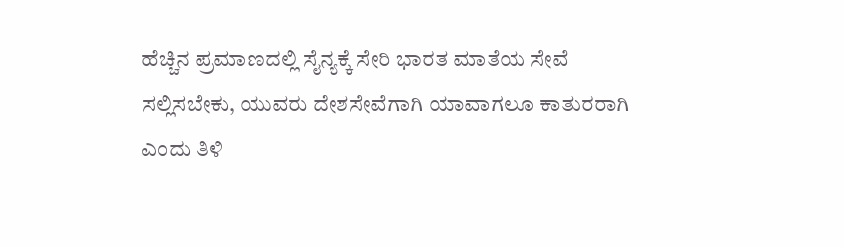ಹೆಚ್ಚಿನ ಪ್ರಮಾಣದಲ್ಲಿ ಸೈನ್ಯಕ್ಕೆ ಸೇರಿ ಭಾರತ ಮಾತೆಯ ಸೇವೆ ಸಲ್ಲಿಸಬೇಕು, ಯುವರು ದೇಶಸೇವೆಗಾಗಿ ಯಾವಾಗಲೂ ಕಾತುರರಾಗಿ ಎಂದು ತಿಳಿ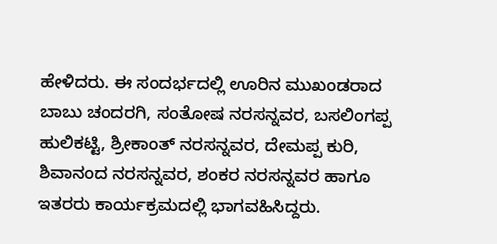ಹೇಳಿದರು. ಈ ಸಂದರ್ಭದಲ್ಲಿ ಊರಿನ ಮುಖಂಡರಾದ ಬಾಬು ಚಂದರಗಿ, ಸಂತೋಷ ನರಸನ್ನವರ, ಬಸಲಿಂಗಪ್ಪ ಹುಲಿಕಟ್ಟಿ, ಶ್ರೀಕಾಂತ್ ನರಸನ್ನವರ, ದೇಮಪ್ಪ ಕುರಿ, ಶಿವಾನಂದ ನರಸನ್ನವರ, ಶಂಕರ ನರಸನ್ನವರ ಹಾಗೂ ಇತರರು ಕಾರ್ಯಕ್ರಮದಲ್ಲಿ ಭಾಗವಹಿಸಿದ್ದರು.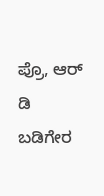ಪ್ರೊ, ಆರ್ ಡಿ ಬಡಿಗೇರ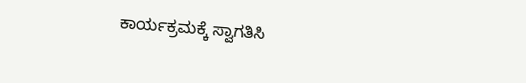ಕಾರ್ಯಕ್ರಮಕ್ಕೆ ಸ್ವಾಗತಿಸಿ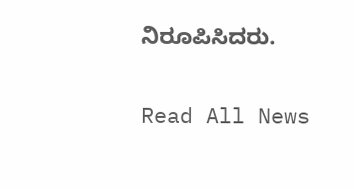ನಿರೂಪಿಸಿದರು.

Read All News